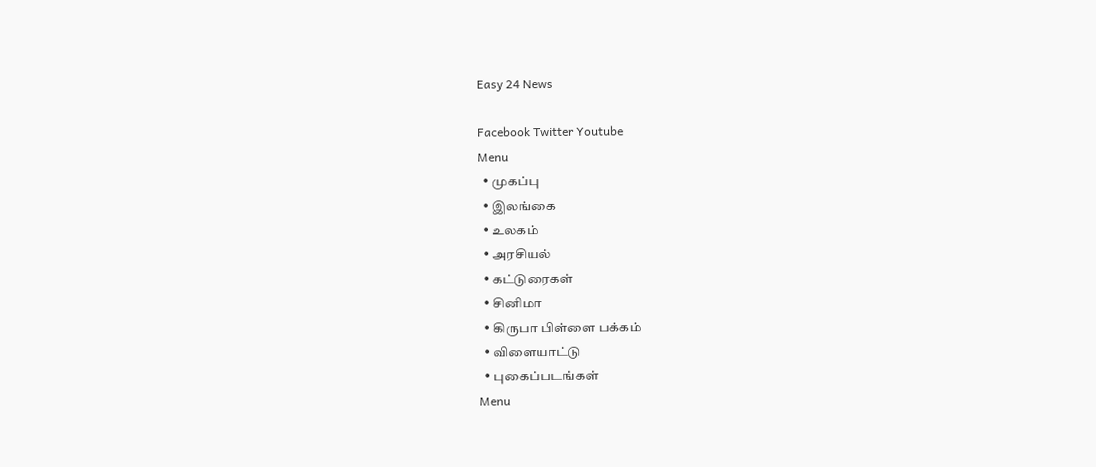Easy 24 News

Facebook Twitter Youtube
Menu
  • முகப்பு
  • இலங்கை
  • உலகம்
  • அரசியல்
  • கட்டுரைகள்
  • சினிமா
  • கிருபா பிள்ளை பக்கம்
  • விளையாட்டு
  • புகைப்படங்கள்
Menu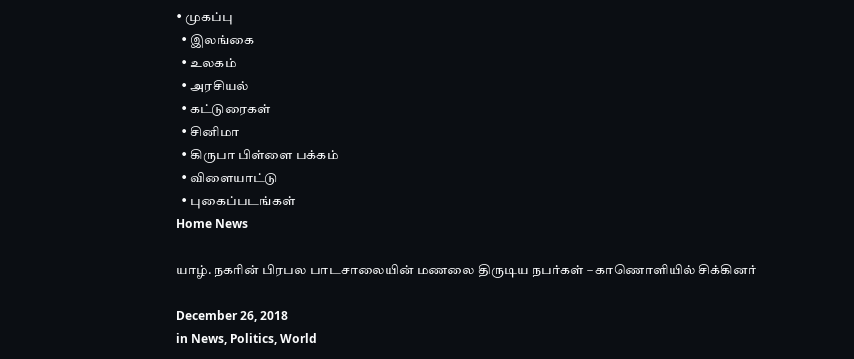• முகப்பு
  • இலங்கை
  • உலகம்
  • அரசியல்
  • கட்டுரைகள்
  • சினிமா
  • கிருபா பிள்ளை பக்கம்
  • விளையாட்டு
  • புகைப்படங்கள்
Home News

யாழ். நகரின் பிரபல பாடசாலையின் மணலை திருடிய நபர்கள் – காணொளியில் சிக்கினர்

December 26, 2018
in News, Politics, World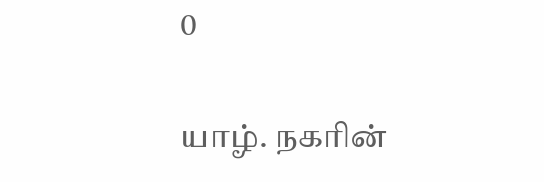0

யாழ். நகரின்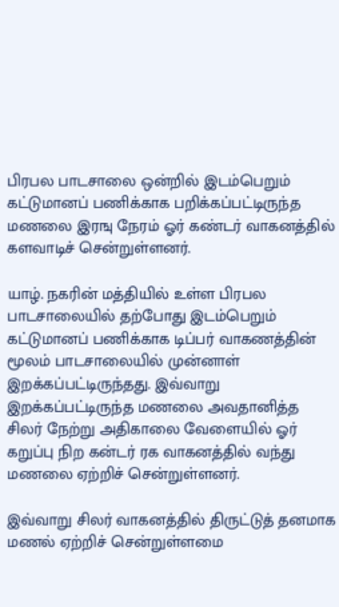பிரபல பாடசாலை ஒன்றில் இடம்பெறும் கட்டுமானப் பணிக்காக பறிக்கப்பட்டிருந்த மணலை இரஙு நேரம் ஓர் கண்டர் வாகனத்தில் களவாடிச் சென்றுள்ளனர்.

யாழ். நகரின் மத்தியில் உள்ள பிரபல பாடசாலையில் தற்போது இடம்பெறும் கட்டுமானப் பணிக்காக டிப்பர் வாகணத்தின் மூலம் பாடசாலையில் முன்னாள் இறக்கப்பட்டிருந்தது. இவ்வாறு இறக்கப்பட்டிருந்த மணலை அவதானித்த சிலர் நேற்று அதிகாலை வேளையில் ஓர் கறுப்பு நிற கன்டர் ரக வாகனத்தில் வந்து மணலை ஏற்றிச் சென்றுள்ளனர்.

இவ்வாறு சிலர் வாகனத்தில் திருட்டுத் தனமாக மணல் ஏற்றிச் சென்றுள்ளமை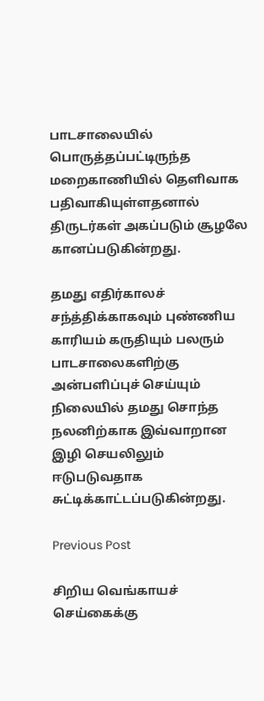பாடசாலையில் பொருத்தப்பட்டிருந்த மறைகாணியில் தெளிவாக பதிவாகியுள்ளதனால் திருடர்கள் அகப்படும் சூழலே கானப்படுகின்றது.

தமது எதிர்காலச் சந்த்திக்காகவும் புண்ணிய காரியம் கருதியும் பலரும் பாடசாலைகளிற்கு அன்பளிப்புச் செய்யும் நிலையில் தமது சொந்த நலனிற்காக இவ்வாறான இழி செயலிலும் ஈடுபடுவதாக சுட்டிக்காட்டப்படுகின்றது.

Previous Post

சிறிய வெங்காயச் செய்கைக்கு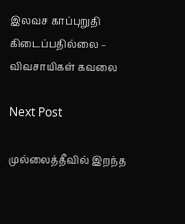இலவச காப்புறுதி கிடைப்பதில்லை – விவசாயிகள் கவலை

Next Post

முல்லைத்தீவில் இறந்த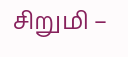சிறுமி –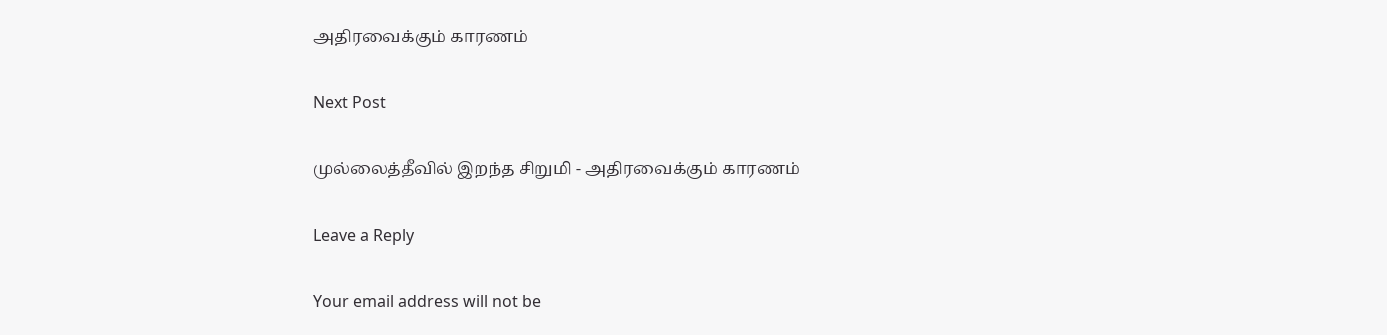அதிரவைக்கும் காரணம்

Next Post

முல்லைத்தீவில் இறந்த சிறுமி - அதிரவைக்கும் காரணம்

Leave a Reply

Your email address will not be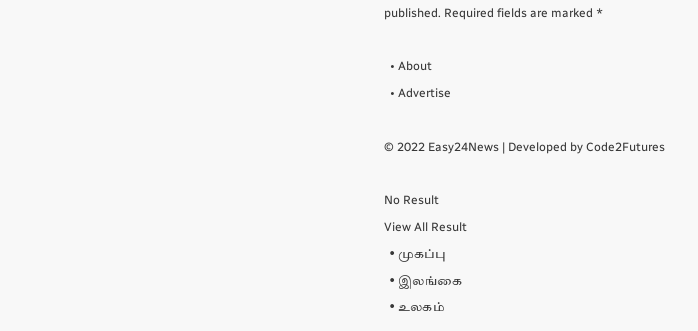published. Required fields are marked *

  • About
  • Advertise

© 2022 Easy24News | Developed by Code2Futures

No Result
View All Result
  • முகப்பு
  • இலங்கை
  • உலகம்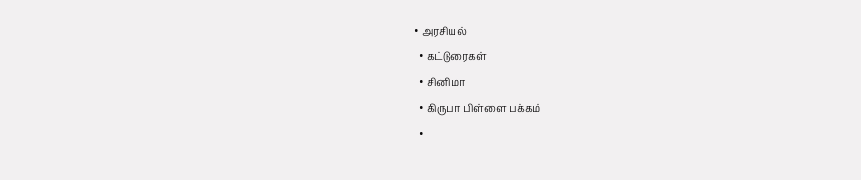• அரசியல்
  • கட்டுரைகள்
  • சினிமா
  • கிருபா பிள்ளை பக்கம்
  •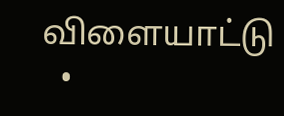விளையாட்டு
  •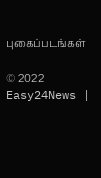புகைப்படங்கள்

© 2022 Easy24News |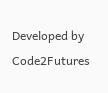Developed by Code2Futures